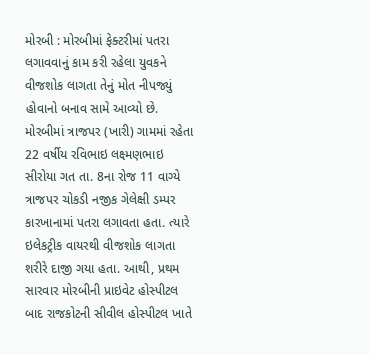મોરબી : મોરબીમાં ફેક્ટરીમાં પતરા લગાવવાનું કામ કરી રહેલા યુવકને વીજશોક લાગતા તેનું મોત નીપજ્યું હોવાનો બનાવ સામે આવ્યો છે. મોરબીમાં ત્રાજપર (ખારી) ગામમાં રહેતા 22 વર્ષીય રવિભાઇ લક્ષ્મણભાઇ સીરોયા ગત તા. 8ના રોજ 11 વાગ્યે ત્રાજપર ચોકડી નજીક ગેલેક્ષી ડમ્પર કારખાનામાં પતરા લગાવતા હતા. ત્યારે ઇલેકટ્રીક વાયરથી વીજશોક લાગતા શરીરે દાજી ગયા હતા. આથી, પ્રથમ સારવાર મોરબીની પ્રાઇવેટ હોસ્પીટલ બાદ રાજકોટની સીવીલ હોસ્પીટલ ખાતે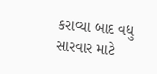કરાવ્યા બાદ વધુ સારવાર માટે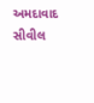અમદાવાદ સીવીલ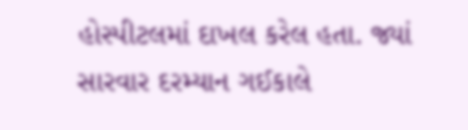હોસ્પીટલમાં દાખલ કરેલ હતા. જ્યાં સારવાર દરમ્યાન ગઈકાલે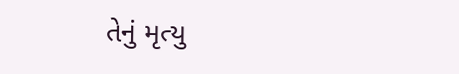તેનું મૃત્યુ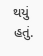થયું હતું.